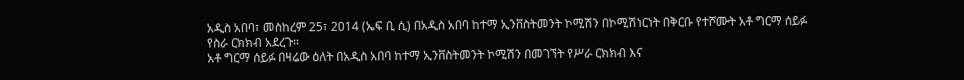አዲስ አበባ፣ መስከረም 25፣ 2014 (ኤፍ ቢ ሲ) በአዲስ አበባ ከተማ ኢንቨስትመንት ኮሚሽን በኮሚሽነርነት በቅርቡ የተሾሙት አቶ ግርማ ሰይፉ የስራ ርክክብ አደረጉ።
አቶ ግርማ ሰይፉ በዛሬው ዕለት በአዲስ አበባ ከተማ ኢንቨስትመንት ኮሚሽን በመገኘት የሥራ ርክክብ እና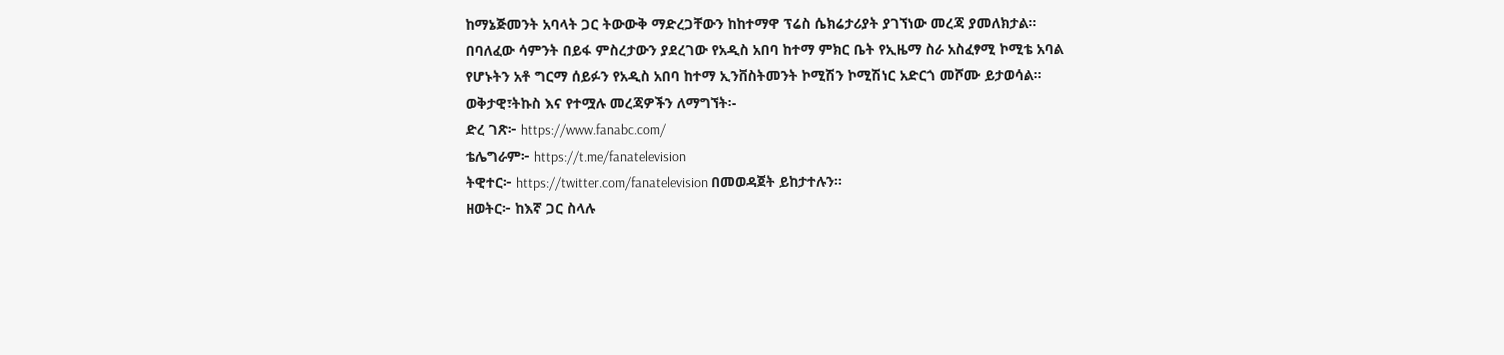ከማኔጅመንት አባላት ጋር ትውውቅ ማድረጋቸውን ከከተማዋ ፕሬስ ሴክሬታሪያት ያገኘነው መረጃ ያመለክታል።
በባለፈው ሳምንት በይፋ ምስረታውን ያደረገው የአዲስ አበባ ከተማ ምክር ቤት የኢዜማ ስራ አስፈፃሚ ኮሚቴ አባል የሆኑትን አቶ ግርማ ሰይፉን የአዲስ አበባ ከተማ ኢንቨስትመንት ኮሚሽን ኮሚሽነር አድርጎ መሾሙ ይታወሳል።
ወቅታዊ፣ትኩስ እና የተሟሉ መረጃዎችን ለማግኘት፡-
ድረ ገጽ፦ https://www.fanabc.com/
ቴሌግራም፦ https://t.me/fanatelevision
ትዊተር፦ https://twitter.com/fanatelevision በመወዳጀት ይከታተሉን፡፡
ዘወትር፦ ከእኛ ጋር ስላሉ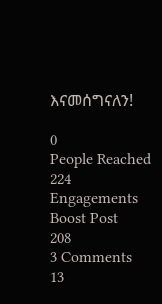እናመሰግናለን!

0
People Reached
224
Engagements
Boost Post
208
3 Comments
13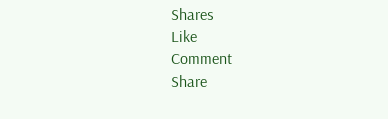Shares
Like
Comment
Share